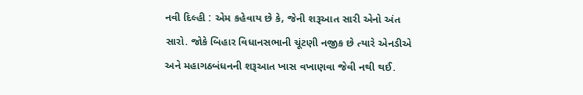નવી દિલ્હી : એમ કહેવાય છે કે, જેની શરૂઆત સારી એનો અંત સારો. જોકે બિહાર વિધાનસભાની ચૂંટણી નજીક છે ત્યારે એનડીએ અને મહાગઠબંધનની શરૂઆત ખાસ વખાણવા જેવી નથી થઈ.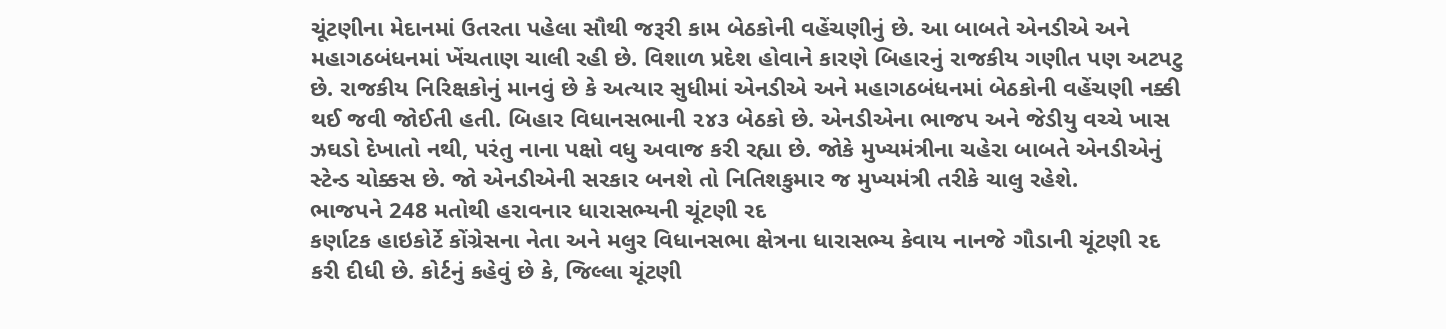ચૂંટણીના મેદાનમાં ઉતરતા પહેલા સૌથી જરૂરી કામ બેઠકોની વહેંચણીનું છે. આ બાબતે એનડીએ અને મહાગઠબંધનમાં ખેંચતાણ ચાલી રહી છે. વિશાળ પ્રદેશ હોવાને કારણે બિહારનું રાજકીય ગણીત પણ અટપટુ છે. રાજકીય નિરિક્ષકોનું માનવું છે કે અત્યાર સુધીમાં એનડીએ અને મહાગઠબંધનમાં બેઠકોની વહેંચણી નક્કી થઈ જવી જોઈતી હતી. બિહાર વિધાનસભાની ૨૪૩ બેઠકો છે. એનડીએના ભાજપ અને જેડીયુ વચ્ચે ખાસ ઝઘડો દેખાતો નથી, પરંતુ નાના પક્ષો વધુ અવાજ કરી રહ્યા છે. જોકે મુખ્યમંત્રીના ચહેરા બાબતે એનડીએનું સ્ટેન્ડ ચોક્કસ છે. જો એનડીએની સરકાર બનશે તો નિતિશકુમાર જ મુખ્યમંત્રી તરીકે ચાલુ રહેશે.
ભાજપને 248 મતોથી હરાવનાર ધારાસભ્યની ચૂંટણી રદ
કર્ણાટક હાઇકોર્ટે કોંગ્રેસના નેતા અને મલુર વિધાનસભા ક્ષેત્રના ધારાસભ્ય કેવાય નાનજે ગૌડાની ચૂંટણી રદ કરી દીધી છે. કોર્ટનું કહેવું છે કે, જિલ્લા ચૂંટણી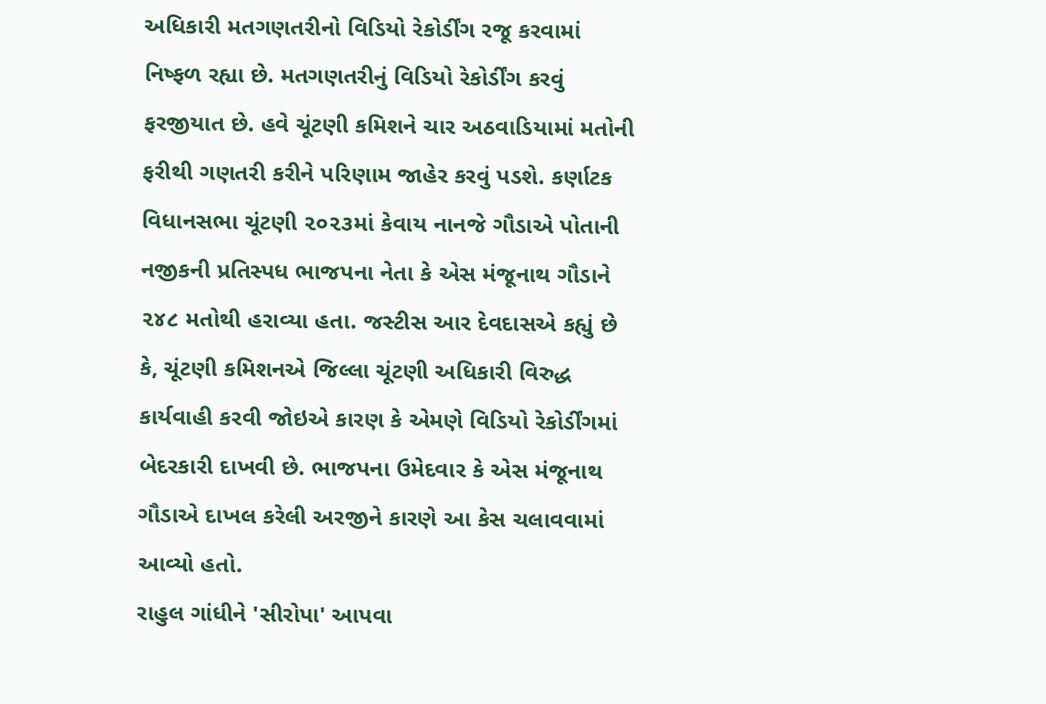અધિકારી મતગણતરીનો વિડિયો રેકોર્ડીંગ રજૂ કરવામાં નિષ્ફળ રહ્યા છે. મતગણતરીનું વિડિયો રેકોર્ડીંગ કરવું ફરજીયાત છે. હવે ચૂંટણી કમિશને ચાર અઠવાડિયામાં મતોની ફરીથી ગણતરી કરીને પરિણામ જાહેર કરવું પડશે. કર્ણાટક વિધાનસભા ચૂંટણી ૨૦૨૩માં કેવાય નાનજે ગૌડાએ પોતાની નજીકની પ્રતિસ્પધ ભાજપના નેતા કે એસ મંજૂનાથ ગૌડાને ૨૪૮ મતોથી હરાવ્યા હતા. જસ્ટીસ આર દેવદાસએ કહ્યું છે કે, ચૂંટણી કમિશનએ જિલ્લા ચૂંટણી અધિકારી વિરુદ્ધ કાર્યવાહી કરવી જોઇએ કારણ કે એમણે વિડિયો રેકોર્ડીંગમાં બેદરકારી દાખવી છે. ભાજપના ઉમેદવાર કે એસ મંજૂનાથ ગૌડાએ દાખલ કરેલી અરજીને કારણે આ કેસ ચલાવવામાં આવ્યો હતો.
રાહુલ ગાંધીને 'સીરોપા' આપવા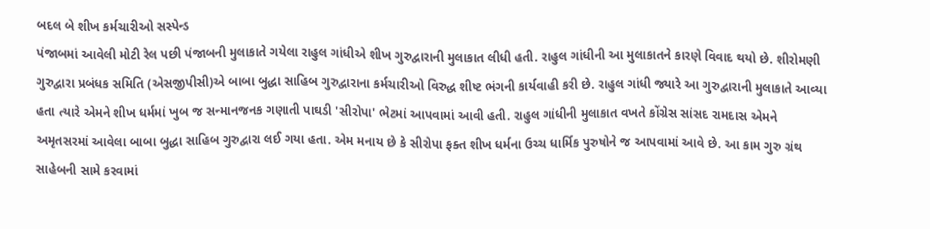બદલ બે શીખ કર્મચારીઓ સસ્પેન્ડ
પંજાબમાં આવેલી મોટી રેલ પછી પંજાબની મુલાકાતે ગયેલા રાહુલ ગાંધીએ શીખ ગુરુદ્વારાની મુલાકાત લીધી હતી. રાહુલ ગાંધીની આ મુલાકાતને કારણે વિવાદ થયો છે. શીરોમણી ગુરુદ્વારા પ્રબંધક સમિતિ (એસજીપીસી)એ બાબા બુદ્ધા સાહિબ ગુરુદ્વારાના કર્મચારીઓ વિરુદ્ધ શીષ્ટ ભંગની કાર્યવાહી કરી છે. રાહુલ ગાંધી જ્યારે આ ગુરુદ્વારાની મુલાકાતે આવ્યા હતા ત્યારે એમને શીખ ધર્મમાં ખુબ જ સન્માનજનક ગણાતી પાઘડી 'સીરોપા' ભેટમાં આપવામાં આવી હતી. રાહુલ ગાંધીની મુલાકાત વખતે કોંગ્રેસ સાંસદ રામદાસ એમને અમૃતસરમાં આવેલા બાબા બુદ્ધા સાહિબ ગુરુદ્વારા લઈ ગયા હતા. એમ મનાય છે કે સીરોપા ફક્ત શીખ ધર્મના ઉચ્ચ ધાર્મિક પુરુષોને જ આપવામાં આવે છે. આ કામ ગુરુ ગ્રંથ સાહેબની સામે કરવામાં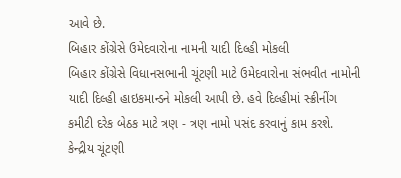આવે છે.
બિહાર કોંગ્રેસે ઉમેદવારોના નામની યાદી દિલ્હી મોકલી
બિહાર કોંગ્રેસે વિધાનસભાની ચૂંટણી માટે ઉમેદવારોના સંભવીત નામોની યાદી દિલ્હી હાઇકમાન્ડને મોકલી આપી છે. હવે દિલ્હીમાં સ્ક્રીનીંગ કમીટી દરેક બેઠક માટે ત્રણ - ત્રણ નામો પસંદ કરવાનું કામ કરશે. કેન્દ્રીય ચૂંટણી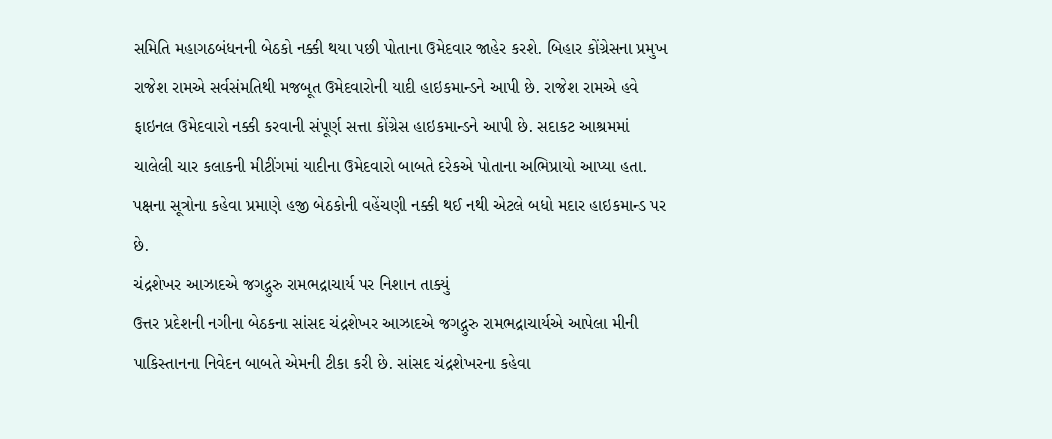સમિતિ મહાગઠબંધનની બેઠકો નક્કી થયા પછી પોતાના ઉમેદવાર જાહેર કરશે. બિહાર કોંગ્રેસના પ્રમુખ રાજેશ રામએ સર્વસંમતિથી મજબૂત ઉમેદવારોની યાદી હાઇકમાન્ડને આપી છે. રાજેશ રામએ હવે ફાઇનલ ઉમેદવારો નક્કી કરવાની સંપૂર્ણ સત્તા કોંગ્રેસ હાઇકમાન્ડને આપી છે. સદાકટ આશ્રમમાં ચાલેલી ચાર કલાકની મીટીંગમાં યાદીના ઉમેદવારો બાબતે દરેકએ પોતાના અભિપ્રાયો આપ્યા હતા. પક્ષના સૂત્રોના કહેવા પ્રમાણે હજી બેઠકોની વહેંચણી નક્કી થઈ નથી એટલે બધો મદાર હાઇકમાન્ડ પર છે.
ચંદ્રશેખર આઝાદએ જગદ્ગુરુ રામભદ્રાચાર્ય પર નિશાન તાક્યું
ઉત્તર પ્રદેશની નગીના બેઠકના સાંસદ ચંદ્રશેખર આઝાદએ જગદ્ગુરુ રામભદ્રાચાર્યએ આપેલા મીની પાકિસ્તાનના નિવેદન બાબતે એમની ટીકા કરી છે. સાંસદ ચંદ્રશેખરના કહેવા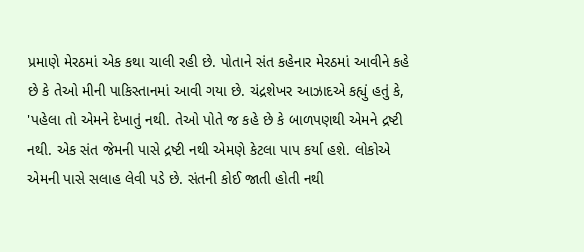પ્રમાણે મેરઠમાં એક કથા ચાલી રહી છે. પોતાને સંત કહેનાર મેરઠમાં આવીને કહે છે કે તેઓ મીની પાકિસ્તાનમાં આવી ગયા છે. ચંદ્રશેખર આઝાદએ કહ્યું હતું કે, 'પહેલા તો એમને દેખાતું નથી. તેઓ પોતે જ કહે છે કે બાળપણથી એમને દ્રષ્ટી નથી. એક સંત જેમની પાસે દ્રષ્ટી નથી એમણે કેટલા પાપ કર્યા હશે. લોકોએ એમની પાસે સલાહ લેવી પડે છે. સંતની કોઈ જાતી હોતી નથી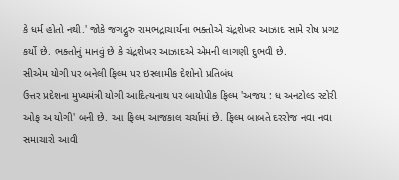કે ધર્મ હોતો નથી.' જોકે જગદ્ગુરુ રામભદ્રાચાર્યના ભક્તોએ ચંદ્રશેખર આઝાદ સામે રોષ પ્રગટ કર્યો છે. ભક્તોનું માનવું છે કે ચંદ્રશેખર આઝાદએ એમની લાગણી દુભવી છે.
સીએમ યોગી પર બનેલી ફિલ્મ પર ઇસ્લામીક દેશોનો પ્રતિબંધ
ઉત્તર પ્રદેશના મુખ્યમંત્રી યોગી આદિત્યનાથ પર બાયોપીક ફિલ્મ 'અજય : ધ અનટોલ્ડ સ્ટોરી ઓફ અ યોગી' બની છે. આ ફિલ્મ આજકાલ ચર્ચામાં છે. ફિલ્મ બાબતે દરરોજ નવા નવા સમાચારો આવી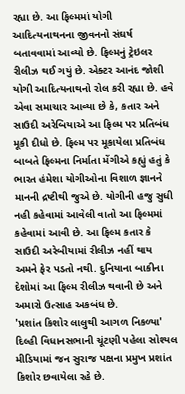રહ્યા છે. આ ફિલ્મમાં યોગી આદિત્યનાથનના જીવનનો સંઘર્ષ બતાવવામાં આવ્યો છે. ફિલ્મનું ટ્રેઇલર રીલીઝ થઈ ગયું છે. એક્ટર આનંદ જોશી યોગી આદિત્યનાથનો રોલ કરી રહ્યા છે. હવે એવા સમાચાર આવ્યા છે કે, કતાર અને સાઉદી અરેબિયાએ આ ફિલ્મ પર પ્રતિબંધ મૂકી દીધો છે. ફિલ્મ પર મૂકાયેલા પ્રતિબંધ બાબતે ફિલ્મના નિર્માતા મેંગીએ કહ્યું હતું કે ભારત હંમેશા યોગીઓના વિશાળ જ્ઞાનને માનની દ્રષ્ટીથી જુએ છે. યોગીની હજુ સુધી નહી કહેવામાં આવેલી વાતો આ ફિલ્મમાં કહેવામાં આવી છે. આ ફિલ્મ કતાર કે સાઉદી અરેબીયામાં રીલીઝ નહીં થાય અમને ફેર પડતો નથી. દુનિયાના બાકીના દેશોમાં આ ફિલ્મ રીલીઝ થવાની છે અને અમારો ઉત્સાહ અકબંધ છે.
'પ્રશાંત કિશોર લાલુથી આગળ નિકળ્યા'
દિલ્હી વિધાનસભાની ચૂંટણી પહેલા સોશ્યલ મીડિયામાં જન સુરાજ પક્ષના પ્રમુખ પ્રશાંત કિશોર છવાયેલા રહે છે.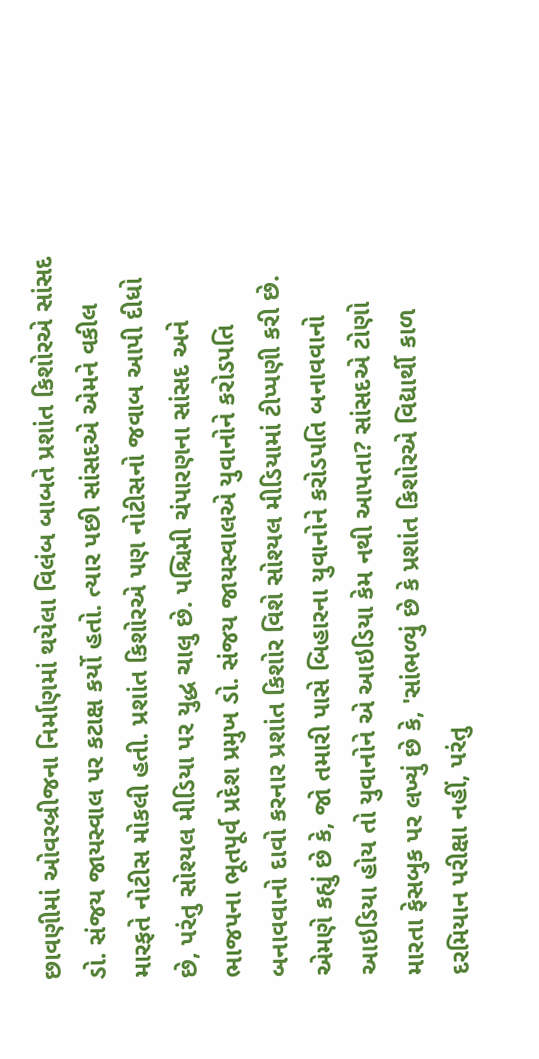છાવણીમાં ઓવરબ્રીજના નિર્માણમાં થયેલા વિલંબ બાબતે પ્રશાંત કિશોરએ સાંસદ ડો. સંજય જાયસ્વાલ પર કટાક્ષ કર્યો હતો. ત્યાર પછી સાંસદએ એમને વકીલ મારફતે નોટીસ મોકલી હતી. પ્રશાંત કિશોરએ પણ નોટીસનો જવાબ આપી દીધો છે, પરંતુ સોશ્યલ મીડિયા પર યુદ્ધ ચાલુ છે. પશ્ચિમી ચંપારણના સાંસદ અને ભાજપના ભૂતપૂર્વ પ્રદેશ પ્રમુખ ડો. સંજય જાયસ્વાલએ યુવાનોને કરોડપતિ બનાવવાનો દાવો કરનાર પ્રશાંત કિશોર વિશે સોશ્યલ મીડિયામાં ટીપ્પણી કરી છે. એમણે કહ્યું છે કે, જો તમારી પાસે બિહારના યુવાનોને કરોડપતિ બનાવવાનો આઇડિયા હોય તો યુવાનોને એ આઇડિયા કેમ નથી આપતા? સાંસદએ ટોણો મારતા ફેસબુક પર લખ્યું છે કે, 'સાંભળ્યું છે કે પ્રશાંત કિશોરએ વિદ્યાર્થી કાળ દરમિયાન પરીક્ષા નહીં, પરંતુ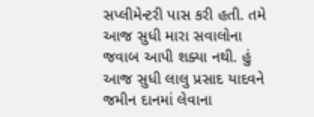સપ્લીમેન્ટરી પાસ કરી હતી. તમે આજ સુધી મારા સવાલોના જવાબ આપી શક્યા નથી. હું આજ સુધી લાલુ પ્રસાદ યાદવને જમીન દાનમાં લેવાના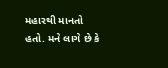મહારથી માનતો હતો. મને લાગે છે કે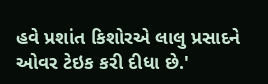હવે પ્રશાંત કિશોરએ લાલુ પ્રસાદને ઓવર ટેઇક કરી દીધા છે.'